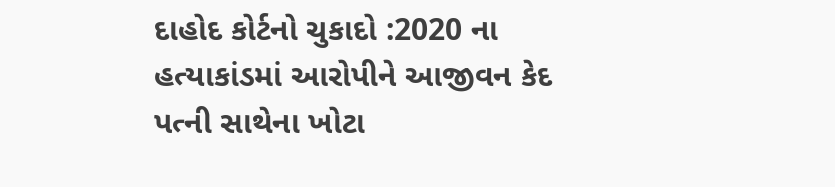દાહોદ કોર્ટનો ચુકાદો :2020 ના હત્યાકાંડમાં આરોપીને આજીવન કેદ પત્ની સાથેના ખોટા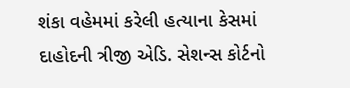શંકા વહેમમાં કરેલી હત્યાના કેસમાં દાહોદની ત્રીજી એડિ. સેશન્સ કોર્ટનો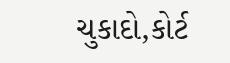ચુકાદો,કોર્ટ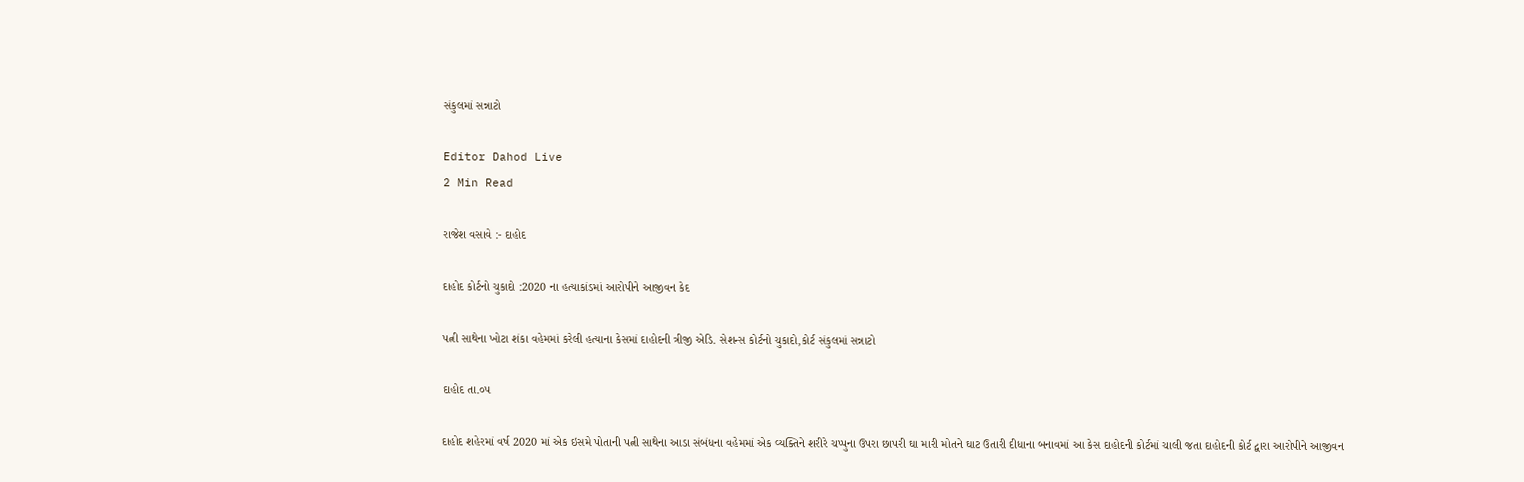સંકુલમાં સન્નાટો

Editor Dahod Live
2 Min Read

રાજેશ વસાવે :- દાહોદ

દાહોદ કોર્ટનો ચુકાદો :2020 ના હત્યાકાંડમાં આરોપીને આજીવન કેદ

પત્ની સાથેના ખોટા શંકા વહેમમાં કરેલી હત્યાના કેસમાં દાહોદની ત્રીજી એડિ. સેશન્સ કોર્ટનો ચુકાદો,કોર્ટ સંકુલમાં સન્નાટો

દાહોદ તા.૦૫

દાહોદ શહેરમાં વર્ષ 2020 માં એક ઇસમે પોતાની પત્ની સાથેના આડા સંબંધના વહેમમાં એક વ્યક્તિને શરીરે ચપ્પુના ઉપરા છાપરી ઘા મારી મોતને ઘાટ ઉતારી દીધાના બનાવમાં આ કેસ દાહોદની કોર્ટમાં ચાલી જતા દાહોદની કોર્ટ દ્વારા આરોપીને આજીવન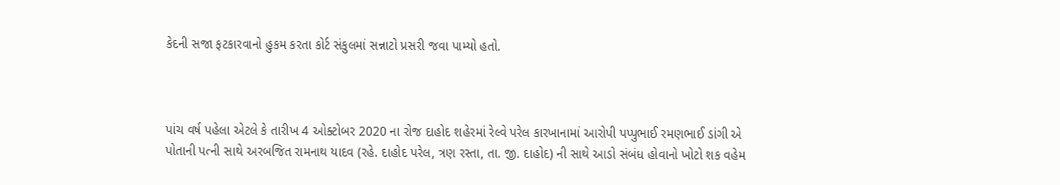કેદની સજા ફટકારવાનો હુકમ કરતા કોર્ટ સંકુલમાં સન્નાટો પ્રસરી જવા પામ્યો હતો.



પાંચ વર્ષ પહેલા એટલે કે તારીખ 4 ઓક્ટોબર 2020 ના રોજ દાહોદ શહેરમાં રેલ્વે પરેલ કારખાનામાં આરોપી પપ્પુભાઈ રમણભાઈ ડાંગી એ પોતાની પત્ની સાથે અરબજિત રામનાથ યાદવ (રહે. દાહોદ પરેલ, ત્રણ રસ્તા, તા. જી. દાહોદ) ની સાથે આડો સંબંધ હોવાનો ખોટો શક વહેમ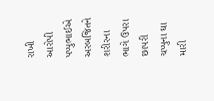રાખી આરોપી પપ્પુભાઈએ અરબજિતને શરીરના ભાગે ઉપરા છાપરી ચપ્પુના ઘા મારી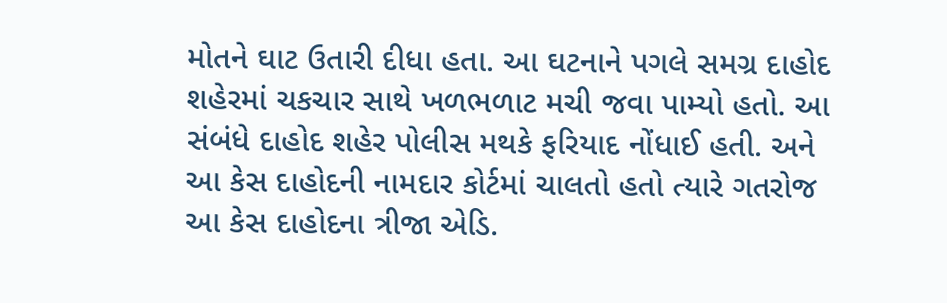મોતને ઘાટ ઉતારી દીધા હતા. આ ઘટનાને પગલે સમગ્ર દાહોદ શહેરમાં ચકચાર સાથે ખળભળાટ મચી જવા પામ્યો હતો. આ સંબંધે દાહોદ શહેર પોલીસ મથકે ફરિયાદ નોંધાઈ હતી. અને આ કેસ દાહોદની નામદાર કોર્ટમાં ચાલતો હતો ત્યારે ગતરોજ આ કેસ દાહોદના ત્રીજા એડિ.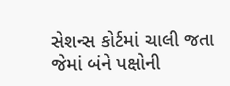સેશન્સ કોર્ટમાં ચાલી જતા જેમાં બંને પક્ષોની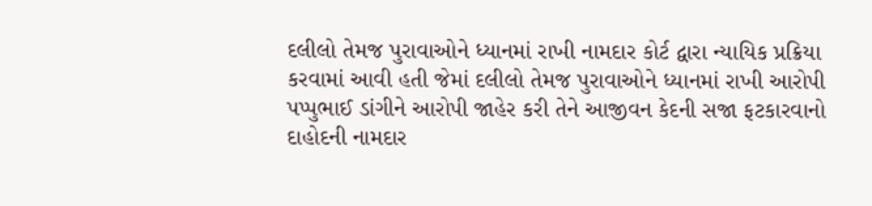દલીલો તેમજ પુરાવાઓને ધ્યાનમાં રાખી નામદાર કોર્ટ દ્વારા ન્યાયિક પ્રક્રિયા કરવામાં આવી હતી જેમાં દલીલો તેમજ પુરાવાઓને ધ્યાનમાં રાખી આરોપી પપ્પુભાઈ ડાંગીને આરોપી જાહેર કરી તેને આજીવન કેદની સજા ફટકારવાનો દાહોદની નામદાર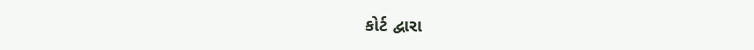કોર્ટ દ્વારા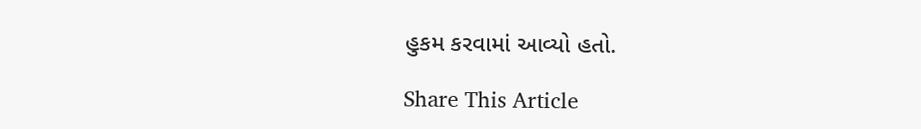હુકમ કરવામાં આવ્યો હતો.

Share This Article